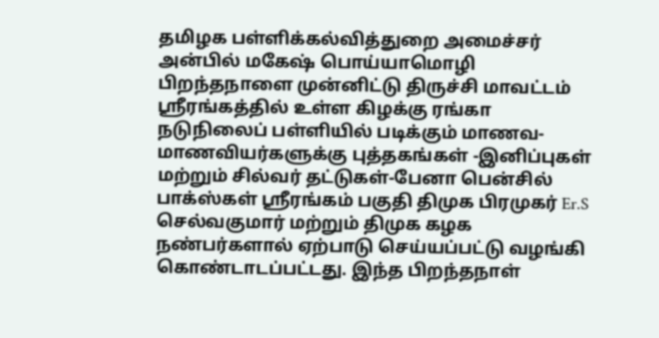தமிழக பள்ளிக்கல்வித்துறை அமைச்சர் அன்பில் மகேஷ் பொய்யாமொழி பிறந்தநாளை முன்னிட்டு திருச்சி மாவட்டம் ஸ்ரீரங்கத்தில் உள்ள கிழக்கு ரங்கா நடுநிலைப் பள்ளியில் படிக்கும் மாணவ- மாணவியர்களுக்கு புத்தகங்கள் -இனிப்புகள் மற்றும் சில்வர் தட்டுகள்-பேனா பென்சில் பாக்ஸ்கள் ஸ்ரீரங்கம் பகுதி திமுக பிரமுகர் Er.S செல்வகுமார் மற்றும் திமுக கழக நண்பர்களால் ஏற்பாடு செய்யப்பட்டு வழங்கி கொண்டாடப்பட்டது. இந்த பிறந்தநாள்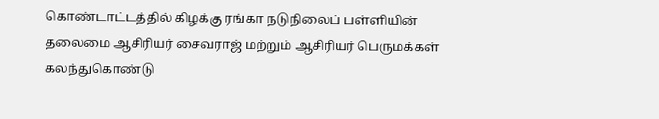கொண்டாட்டத்தில் கிழக்கு ரங்கா நடுநிலைப் பள்ளியின் தலைமை ஆசிரியர் சைவராஜ் மற்றும் ஆசிரியர் பெருமக்கள் கலந்துகொண்டு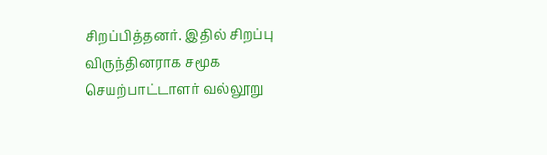சிறப்பித்தனர். இதில் சிறப்பு விருந்தினராக சமூக செயற்பாட்டாளர் வல்லூறு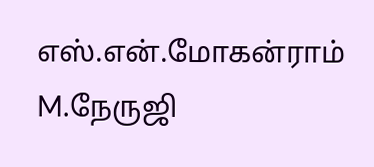எஸ்.என்.மோகன்ராம் M.நேருஜி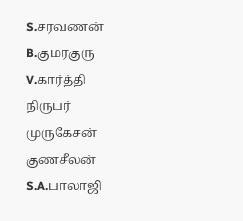S.சரவணன் B.குமரகுரு V.கார்த்தி நிருபர் முருகேசன் குணசீலன் S.A.பாலாஜி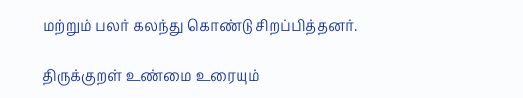மற்றும் பலர் கலந்து கொண்டு சிறப்பித்தனர்.

திருக்குறள் உண்மை உரையும்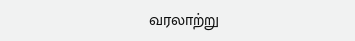வரலாற்று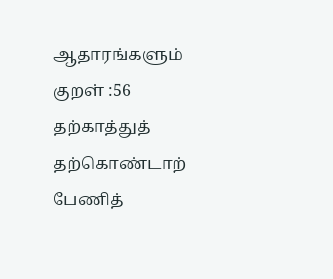ஆதாரங்களும்
குறள் :56 தற்காத்துத் தற்கொண்டாற் பேணித்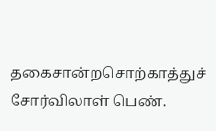தகைசான்றசொற்காத்துச் சோர்விலாள் பெண்.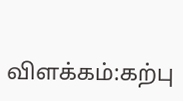விளக்கம்:கற்பு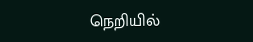நெறியில்